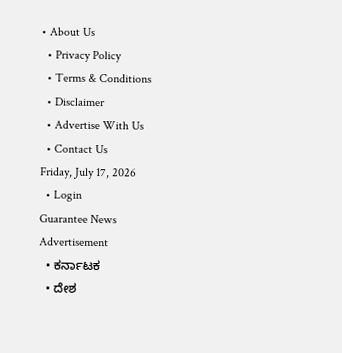• About Us
  • Privacy Policy
  • Terms & Conditions
  • Disclaimer
  • Advertise With Us
  • Contact Us
Friday, July 17, 2026
  • Login
Guarantee News
Advertisement
  • ಕರ್ನಾಟಕ
  • ದೇಶ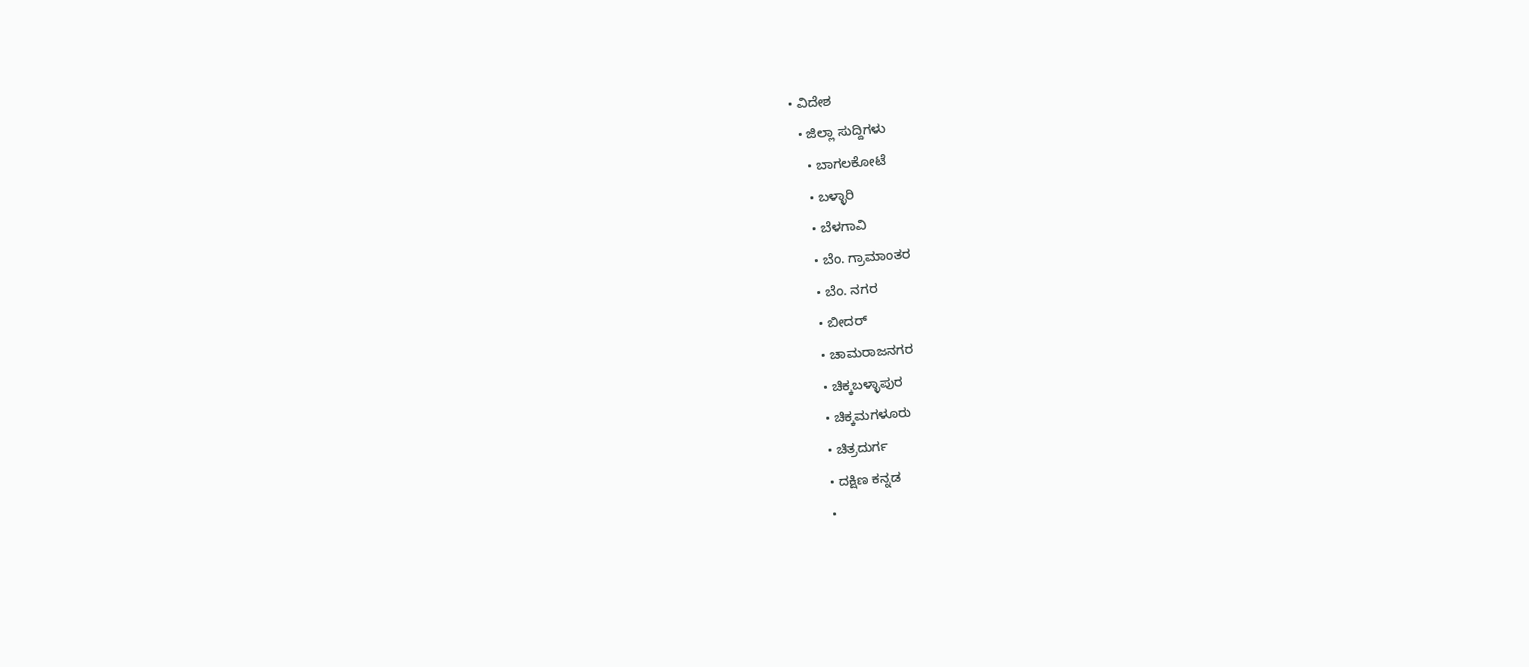• ವಿದೇಶ
  • ಜಿಲ್ಲಾ ಸುದ್ದಿಗಳು
    • ಬಾಗಲಕೋಟೆ
    • ಬಳ್ಳಾರಿ
    • ಬೆಳಗಾವಿ
    • ಬೆಂ. ಗ್ರಾಮಾಂತರ
    • ಬೆಂ. ನಗರ
    • ಬೀದರ್
    • ಚಾಮರಾಜನಗರ
    • ಚಿಕ್ಕಬಳ್ಳಾಪುರ
    • ಚಿಕ್ಕಮಗಳೂರು
    • ಚಿತ್ರದುರ್ಗ
    • ದಕ್ಷಿಣ ಕನ್ನಡ
    •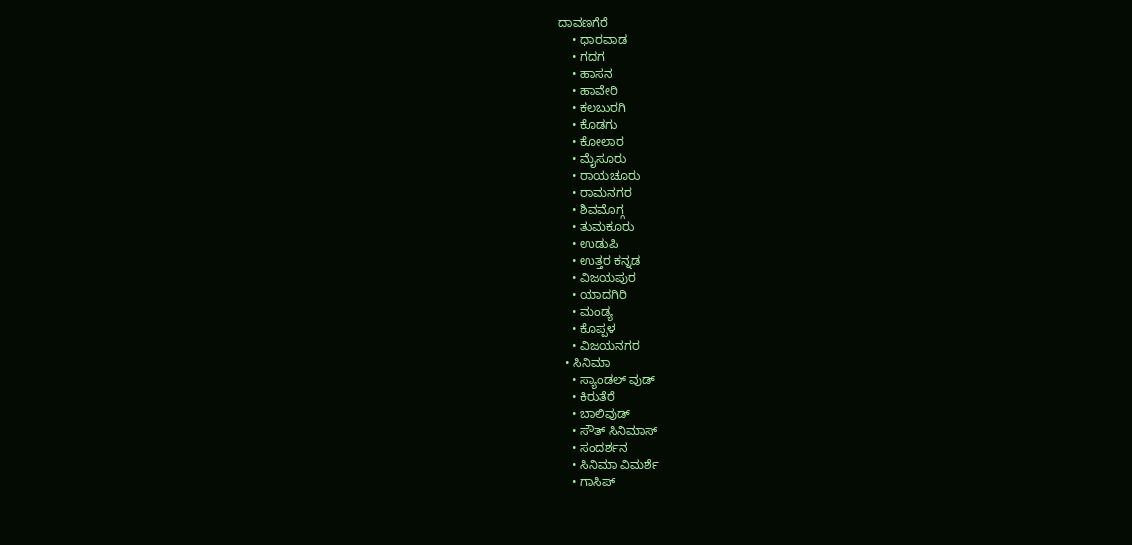ದಾವಣಗೆರೆ
    • ಧಾರವಾಡ
    • ಗದಗ
    • ಹಾಸನ
    • ಹಾವೇರಿ
    • ಕಲಬುರಗಿ
    • ಕೊಡಗು
    • ಕೋಲಾರ
    • ಮೈಸೂರು
    • ರಾಯಚೂರು
    • ರಾಮನಗರ
    • ಶಿವಮೊಗ್ಗ
    • ತುಮಕೂರು
    • ಉಡುಪಿ
    • ಉತ್ತರ ಕನ್ನಡ
    • ವಿಜಯಪುರ
    • ಯಾದಗಿರಿ
    • ಮಂಡ್ಯ
    • ಕೊಪ್ಪಳ
    • ವಿಜಯನಗರ
  • ಸಿನಿಮಾ
    • ಸ್ಯಾಂಡಲ್ ವುಡ್
    • ಕಿರುತೆರೆ
    • ಬಾಲಿವುಡ್
    • ಸೌತ್ ಸಿನಿಮಾಸ್
    • ಸಂದರ್ಶನ
    • ಸಿನಿಮಾ ವಿಮರ್ಶೆ
    • ಗಾಸಿಪ್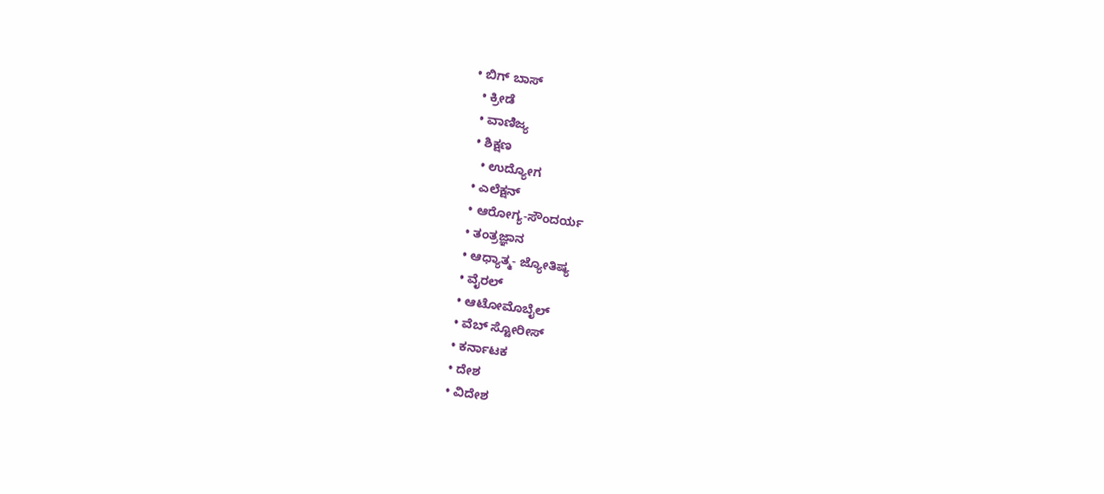• ಬಿಗ್ ಬಾಸ್
  • ಕ್ರೀಡೆ
  • ವಾಣಿಜ್ಯ
  • ಶಿಕ್ಷಣ
    • ಉದ್ಯೋಗ
  • ಎಲೆಕ್ಷನ್
  • ಆರೋಗ್ಯ-ಸೌಂದರ್ಯ
  • ತಂತ್ರಜ್ಞಾನ
  • ಆಧ್ಯಾತ್ಮ- ಜ್ಯೋತಿಷ್ಯ
  • ವೈರಲ್
  • ಆಟೋಮೊಬೈಲ್
  • ವೆಬ್ ಸ್ಟೋರೀಸ್
  • ಕರ್ನಾಟಕ
  • ದೇಶ
  • ವಿದೇಶ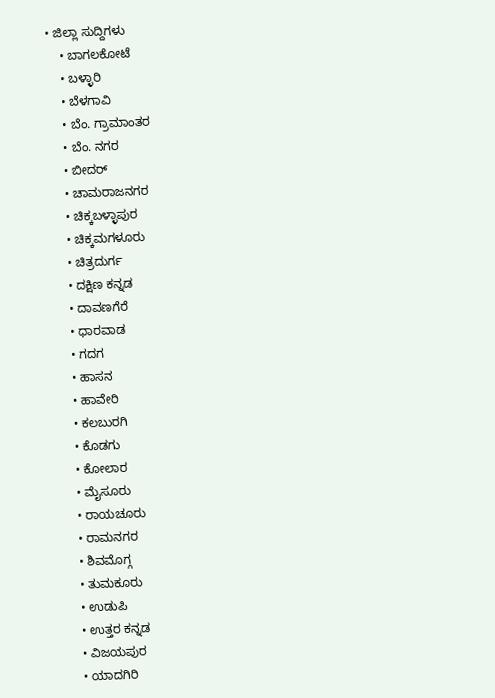• ಜಿಲ್ಲಾ ಸುದ್ದಿಗಳು
    • ಬಾಗಲಕೋಟೆ
    • ಬಳ್ಳಾರಿ
    • ಬೆಳಗಾವಿ
    • ಬೆಂ. ಗ್ರಾಮಾಂತರ
    • ಬೆಂ. ನಗರ
    • ಬೀದರ್
    • ಚಾಮರಾಜನಗರ
    • ಚಿಕ್ಕಬಳ್ಳಾಪುರ
    • ಚಿಕ್ಕಮಗಳೂರು
    • ಚಿತ್ರದುರ್ಗ
    • ದಕ್ಷಿಣ ಕನ್ನಡ
    • ದಾವಣಗೆರೆ
    • ಧಾರವಾಡ
    • ಗದಗ
    • ಹಾಸನ
    • ಹಾವೇರಿ
    • ಕಲಬುರಗಿ
    • ಕೊಡಗು
    • ಕೋಲಾರ
    • ಮೈಸೂರು
    • ರಾಯಚೂರು
    • ರಾಮನಗರ
    • ಶಿವಮೊಗ್ಗ
    • ತುಮಕೂರು
    • ಉಡುಪಿ
    • ಉತ್ತರ ಕನ್ನಡ
    • ವಿಜಯಪುರ
    • ಯಾದಗಿರಿ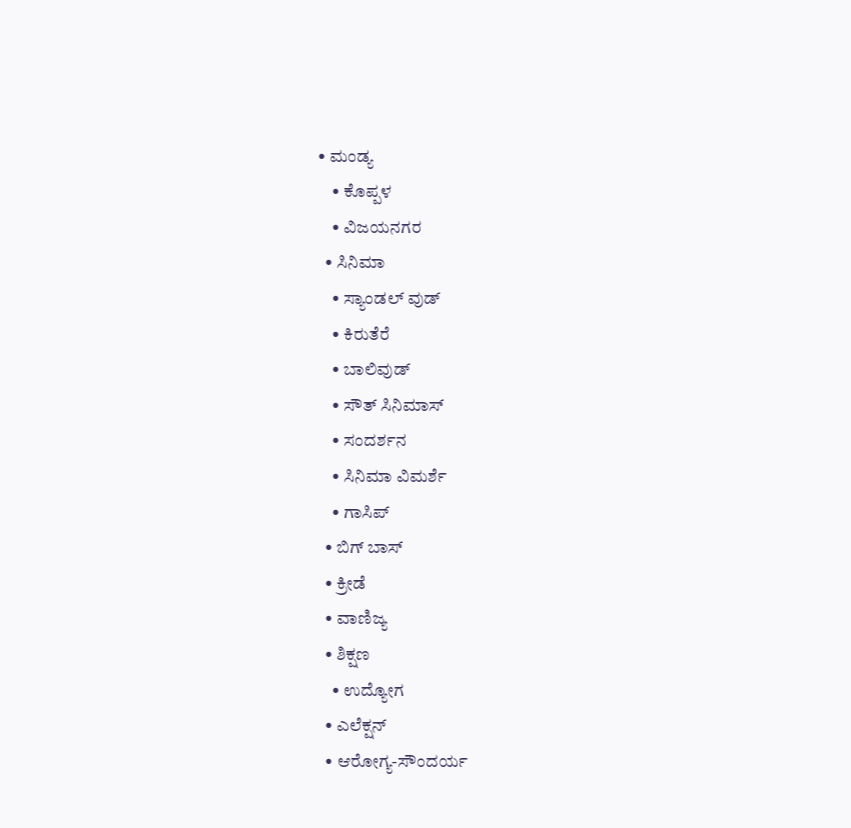• ಮಂಡ್ಯ
    • ಕೊಪ್ಪಳ
    • ವಿಜಯನಗರ
  • ಸಿನಿಮಾ
    • ಸ್ಯಾಂಡಲ್ ವುಡ್
    • ಕಿರುತೆರೆ
    • ಬಾಲಿವುಡ್
    • ಸೌತ್ ಸಿನಿಮಾಸ್
    • ಸಂದರ್ಶನ
    • ಸಿನಿಮಾ ವಿಮರ್ಶೆ
    • ಗಾಸಿಪ್
  • ಬಿಗ್ ಬಾಸ್
  • ಕ್ರೀಡೆ
  • ವಾಣಿಜ್ಯ
  • ಶಿಕ್ಷಣ
    • ಉದ್ಯೋಗ
  • ಎಲೆಕ್ಷನ್
  • ಆರೋಗ್ಯ-ಸೌಂದರ್ಯ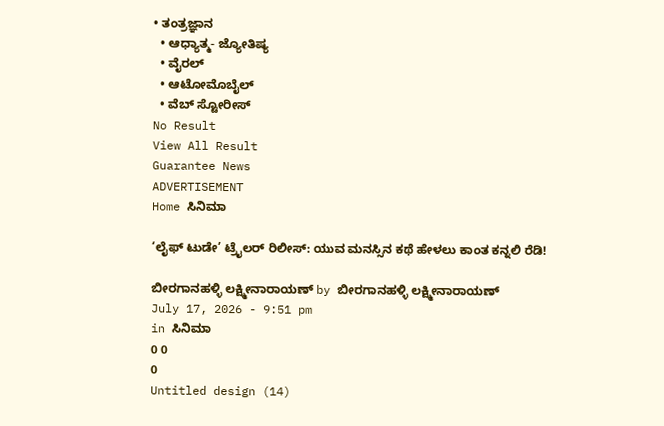• ತಂತ್ರಜ್ಞಾನ
  • ಆಧ್ಯಾತ್ಮ- ಜ್ಯೋತಿಷ್ಯ
  • ವೈರಲ್
  • ಆಟೋಮೊಬೈಲ್
  • ವೆಬ್ ಸ್ಟೋರೀಸ್
No Result
View All Result
Guarantee News
ADVERTISEMENT
Home ಸಿನಿಮಾ

‘ಲೈಫ್ ಟುಡೇ’ ಟ್ರೈಲರ್ ರಿಲೀಸ್: ಯುವ ಮನಸ್ಸಿನ ಕಥೆ ಹೇಳಲು ಕಾಂತ ಕನ್ನಲಿ ರೆಡಿ!

ಬೀರಗಾನಹಳ್ಳಿ ಲಕ್ಷ್ಮೀನಾರಾಯಣ್ by ಬೀರಗಾನಹಳ್ಳಿ ಲಕ್ಷ್ಮೀನಾರಾಯಣ್
July 17, 2026 - 9:51 pm
in ಸಿನಿಮಾ
0 0
0
Untitled design (14)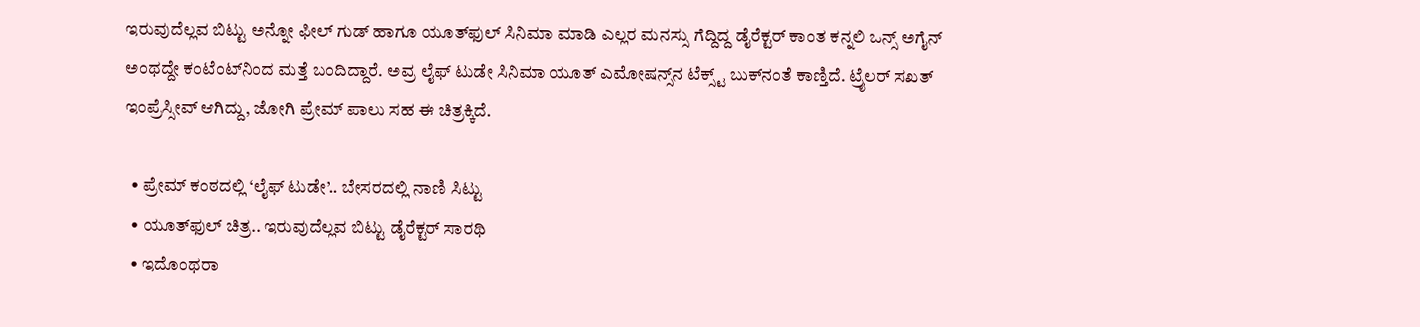ಇರುವುದೆಲ್ಲವ ಬಿಟ್ಟು ಅನ್ನೋ ಫೀಲ್ ಗುಡ್ ಹಾಗೂ ಯೂತ್‌ಫುಲ್ ಸಿನಿಮಾ ಮಾಡಿ ಎಲ್ಲರ ಮನಸ್ಸು ಗೆದ್ದಿದ್ದ ಡೈರೆಕ್ಟರ್ ಕಾಂತ ಕನ್ನಲಿ ಒನ್ಸ್ ಅಗೈನ್ ಅಂಥದ್ದೇ ಕಂಟೆಂಟ್‌ನಿಂದ ಮತ್ತೆ ಬಂದಿದ್ದಾರೆ. ಅವ್ರ ಲೈಫ್ ಟುಡೇ ಸಿನಿಮಾ ಯೂತ್‌ ಎಮೋಷನ್ಸ್‌‌ನ ಟೆಕ್ಸ್ಟ್‌ ಬುಕ್‌‌ನಂತೆ ಕಾಣ್ತಿದೆ. ಟ್ರೈಲರ್ ಸಖತ್ ಇಂಪ್ರೆಸ್ಸೀವ್ ಆಗಿದ್ದು, ಜೋಗಿ ಪ್ರೇಮ್ ಪಾಲು ಸಹ ಈ ಚಿತ್ರಕ್ಕಿದೆ.

  • ಪ್ರೇಮ್ ಕಂಠದಲ್ಲಿ ‘ಲೈಫ್ ಟುಡೇ’.. ಬೇಸರದಲ್ಲಿ ನಾಣಿ ಸಿಟ್ಟು
  • ಯೂತ್‌‌ಫುಲ್ ಚಿತ್ರ.. ಇರುವುದೆಲ್ಲವ ಬಿಟ್ಟು ಡೈರೆಕ್ಟರ್ ಸಾರಥಿ
  • ಇದೊಂಥರಾ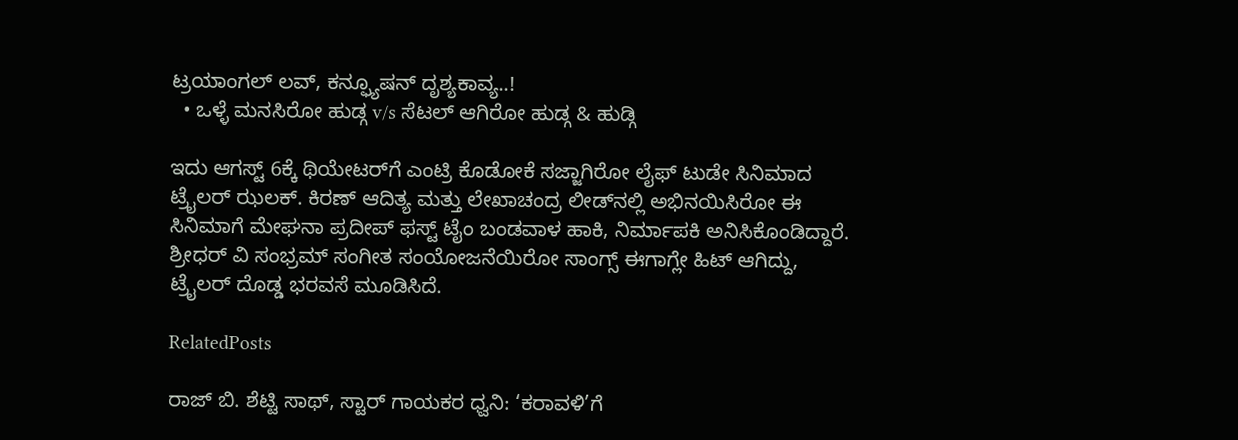ಟ್ರಯಾಂಗಲ್ ಲವ್, ಕನ್ಫ್ಯೂಷನ್ ದೃಶ್ಯಕಾವ್ಯ..!
  • ಒಳ್ಳೆ ಮನಸಿರೋ ಹುಡ್ಗ v/s ಸೆಟಲ್ ಆಗಿರೋ ಹುಡ್ಗ & ಹುಡ್ಗಿ

ಇದು ಆಗಸ್ಟ್ 6ಕ್ಕೆ ಥಿಯೇಟರ್‌ಗೆ ಎಂಟ್ರಿ ಕೊಡೋಕೆ ಸಜ್ಜಾಗಿರೋ ಲೈಫ್ ಟುಡೇ ಸಿನಿಮಾದ ಟ್ರೈಲರ್ ಝಲಕ್. ಕಿರಣ್ ಆದಿತ್ಯ ಮತ್ತು ಲೇಖಾಚಂದ್ರ ಲೀಡ್‌‌ನಲ್ಲಿ ಅಭಿನಯಿಸಿರೋ ಈ ಸಿನಿಮಾಗೆ ಮೇಘನಾ ಪ್ರದೀಪ್ ಫಸ್ಟ್ ಟೈಂ ಬಂಡವಾಳ ಹಾಕಿ, ನಿರ್ಮಾಪಕಿ ಅನಿಸಿಕೊಂಡಿದ್ದಾರೆ. ಶ್ರೀಧರ್ ವಿ ಸಂಭ್ರಮ್ ಸಂಗೀತ ಸಂಯೋಜನೆಯಿರೋ ಸಾಂಗ್ಸ್ ಈಗಾಗ್ಲೇ ಹಿಟ್ ಆಗಿದ್ದು, ಟ್ರೈಲರ್ ದೊಡ್ಡ ಭರವಸೆ ಮೂಡಿಸಿದೆ.

RelatedPosts

ರಾಜ್ ಬಿ. ಶೆಟ್ಟಿ ಸಾಥ್, ಸ್ಟಾರ್ ಗಾಯಕರ ಧ್ವನಿ: ‘ಕರಾವಳಿ’ಗೆ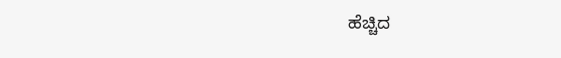ಹೆಚ್ಚಿದ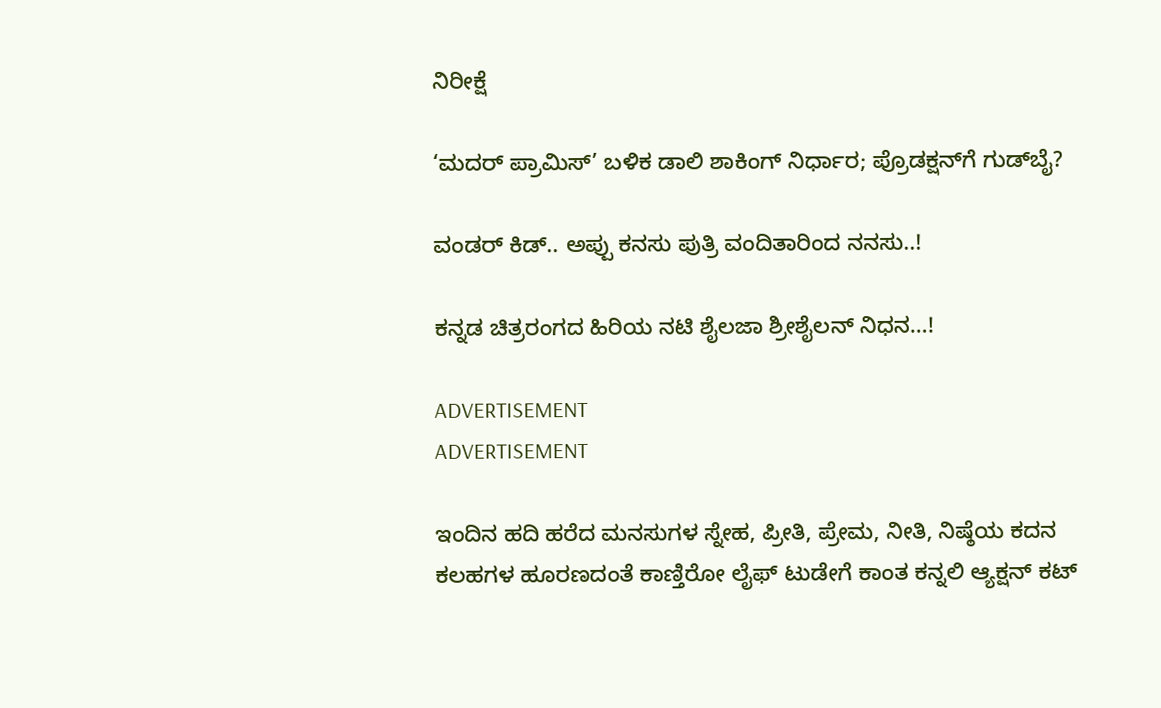ನಿರೀಕ್ಷೆ

‘ಮದರ್ ಪ್ರಾಮಿಸ್’ ಬಳಿಕ ಡಾಲಿ ಶಾಕಿಂಗ್ ನಿರ್ಧಾರ; ಪ್ರೊಡಕ್ಷನ್‌ಗೆ ಗುಡ್‌ಬೈ?

ವಂಡರ್ ಕಿಡ್.. ಅಪ್ಪು ಕನಸು ಪುತ್ರಿ ವಂದಿತಾರಿಂದ ನನಸು..!

ಕನ್ನಡ ಚಿತ್ರರಂಗದ ಹಿರಿಯ ನಟಿ ಶೈಲಜಾ ಶ್ರೀಶೈಲನ್ ನಿಧನ…!

ADVERTISEMENT
ADVERTISEMENT

ಇಂದಿನ ಹದಿ ಹರೆದ ಮನಸುಗಳ‌ ಸ್ನೇಹ, ಪ್ರೀತಿ, ಪ್ರೇಮ, ನೀತಿ, ನಿಷ್ಠೆಯ ಕದನ ಕಲಹಗಳ ಹೂರಣದಂತೆ ಕಾಣ್ತಿರೋ ಲೈಫ್ ಟುಡೇಗೆ ಕಾಂತ ಕನ್ನಲಿ ಆ್ಯಕ್ಷನ್ ಕಟ್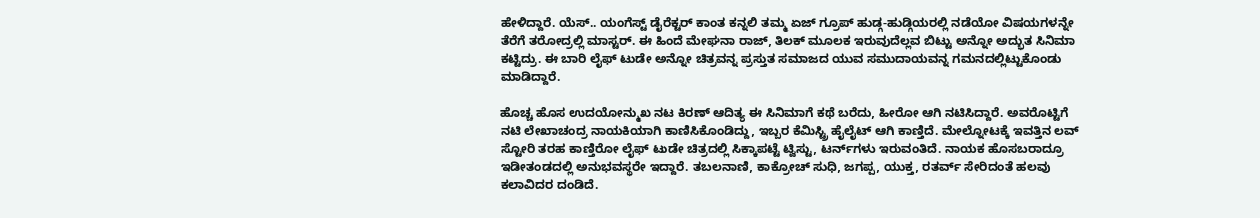ಹೇಳಿದ್ದಾರೆ. ಯೆಸ್.. ಯಂಗೆಸ್ಟ್ ಡೈರೆಕ್ಟರ್ ಕಾಂತ ಕನ್ನಲಿ ತಮ್ಮ ಏಜ್‌ ಗ್ರೂಪ್ ಹುಡ್ಗ-ಹುಡ್ಗಿಯರಲ್ಲಿ ನಡೆಯೋ ವಿಷಯಗಳನ್ನೇ ತೆರೆಗೆ ತರೋದ್ರಲ್ಲಿ ಮಾಸ್ಟರ್. ಈ ಹಿಂದೆ ಮೇಘನಾ ರಾಜ್, ತಿಲಕ್ ಮೂಲಕ ಇರುವುದೆಲ್ಲವ ಬಿಟ್ಟು ಅನ್ನೋ ಅದ್ಭುತ ಸಿನಿಮಾ ಕಟ್ಟಿದ್ರು. ಈ ಬಾರಿ ಲೈಫ್ ಟುಡೇ ಅನ್ನೋ ಚಿತ್ರವನ್ನ ಪ್ರಸ್ತುತ ಸಮಾಜದ ಯುವ ಸಮುದಾಯವನ್ನ ಗಮನದಲ್ಲಿಟ್ಟುಕೊಂಡು ಮಾಡಿದ್ದಾರೆ.

ಹೊಚ್ಚ ಹೊಸ ಉದಯೋನ್ಮುಖ ನಟ ಕಿರಣ್ ಆದಿತ್ಯ ಈ ಸಿನಿಮಾಗೆ ಕಥೆ ಬರೆದು, ಹೀರೋ ಆಗಿ ನಟಿಸಿದ್ದಾರೆ. ಅವರೊಟ್ಟಿಗೆ ನಟಿ ಲೇಖಾಚಂದ್ರ ನಾಯಕಿಯಾಗಿ ಕಾಣಿಸಿಕೊಂಡಿದ್ದು, ಇಬ್ಬರ ಕೆಮಿಸ್ಟ್ರಿ ‌ಹೈಲೈಟ್ ಆಗಿ ಕಾಣ್ತಿದೆ. ಮೇಲ್ನೋಟಕ್ಕೆ ಇವತ್ತಿನ ಲವ್ ಸ್ಟೋರಿ ತರಹ ಕಾಣ್ತಿರೋ ಲೈಫ್ ಟುಡೇ ಚಿತ್ರದಲ್ಲಿ ಸಿಕ್ಕಾಪಟ್ಟೆ ಟ್ವಿಸ್ಟು, ಟರ್ನ್‌ಗಳು ಇರುವಂತಿದೆ. ನಾಯಕ ಹೊಸಬರಾದ್ರೂ ಇಡೀತಂಡದಲ್ಲಿ ಅನುಭವಸ್ಥರೇ ಇದ್ದಾರೆ. ತಬಲನಾಣಿ, ಕಾಕ್ರೋಚ್ ಸುಧಿ, ಜಗಪ್ಪ, ಯುಕ್ತ, ರತರ್ವ್ ಸೇರಿದಂತೆ ಹಲವು ಕಲಾವಿದರ ದಂಡಿದೆ.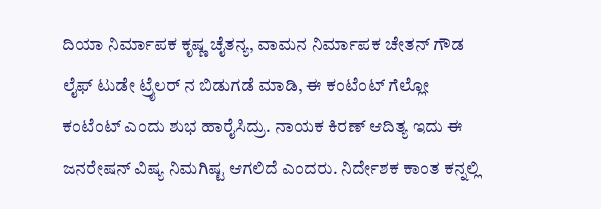ದಿಯಾ ನಿರ್ಮಾಪಕ ಕೃಷ್ಣ ಚೈತನ್ಯ, ವಾಮನ ನಿರ್ಮಾಪಕ ಚೇತನ್ ಗೌಡ ಲೈಫ್ ಟುಡೇ ಟ್ರೈಲರ್ ನ ಬಿಡುಗಡೆ ಮಾಡಿ, ಈ ಕಂಟೆಂಟ್ ಗೆಲ್ಲೋ ಕಂಟೆಂಟ್ ಎಂದು ಶುಭ ಹಾರೈಸಿದ್ರು. ನಾಯಕ ಕಿರಣ್ ಆದಿತ್ಯ ಇದು ಈ ಜನರೇಷನ್ ವಿಷ್ಯ ನಿಮಗಿಷ್ಟ ಆಗಲಿದೆ ಎಂದರು. ನಿರ್ದೇಶಕ ಕಾಂತ ಕನ್ನಲ್ಲಿ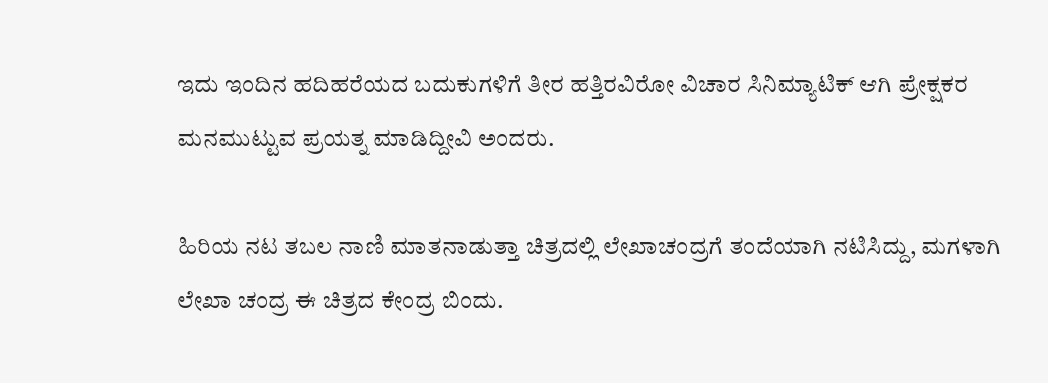ಇದು ಇಂದಿನ ಹದಿಹರೆಯದ ಬದುಕುಗಳಿಗೆ ತೀರ ಹತ್ತಿರವಿರೋ ವಿಚಾರ ಸಿನಿಮ್ಯಾಟಿಕ್ ಆಗಿ ಪ್ರೇಕ್ಷಕರ ಮನಮುಟ್ಟುವ ಪ್ರಯತ್ನ ಮಾಡಿದ್ದೀವಿ ಅಂದರು.

ಹಿರಿಯ ನಟ ತಬಲ ನಾಣಿ ಮಾತನಾಡುತ್ತಾ ಚಿತ್ರದಲ್ಲಿ ಲೇಖಾಚಂದ್ರಗೆ ತಂದೆಯಾಗಿ ನಟಿಸಿದ್ದು, ಮಗಳಾಗಿ ಲೇಖಾ ಚಂದ್ರ ಈ ಚಿತ್ರದ ಕೇಂದ್ರ ಬಿಂದು.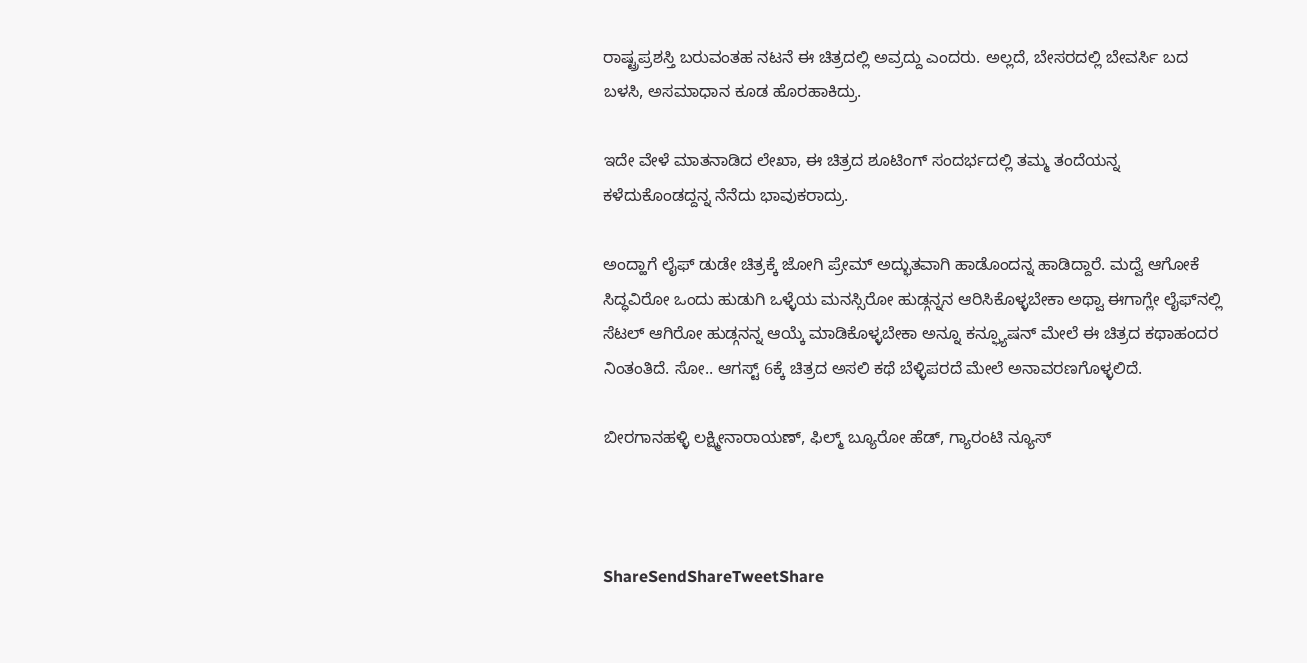ರಾಷ್ಟ್ರಪ್ರಶಸ್ತಿ ಬರುವಂತಹ ನಟನೆ ಈ ಚಿತ್ರದಲ್ಲಿ ಅವ್ರದ್ದು ಎಂದರು. ಅಲ್ಲದೆ, ಬೇಸರದಲ್ಲಿ ಬೇವರ್ಸಿ ಬದ ಬಳಸಿ, ಅಸಮಾಧಾನ ಕೂಡ ಹೊರಹಾಕಿದ್ರು.

ಇದೇ ವೇಳೆ ಮಾತನಾಡಿದ ಲೇಖಾ, ಈ ಚಿತ್ರದ ಶೂಟಿಂಗ್ ಸಂದರ್ಭದಲ್ಲಿ ತಮ್ಮ ತಂದೆಯನ್ನ ಕಳೆದುಕೊಂಡದ್ದನ್ನ ನೆನೆದು ಭಾವುಕರಾದ್ರು.

ಅಂದ್ಹಾಗೆ ಲೈಫ್ ಡುಡೇ ಚಿತ್ರಕ್ಕೆ ಜೋಗಿ ಪ್ರೇಮ್ ಅದ್ಭುತವಾಗಿ ಹಾಡೊಂದನ್ನ ಹಾಡಿದ್ದಾರೆ. ಮದ್ವೆ ಆಗೋಕೆ ಸಿದ್ಧವಿರೋ ಒಂದು ಹುಡುಗಿ ಒಳ್ಳೆಯ ಮನಸ್ಸಿರೋ ಹುಡ್ಗನ್ನನ ಆರಿಸಿಕೊಳ್ಳಬೇಕಾ ಅಥ್ವಾ ಈಗಾಗ್ಲೇ ಲೈಫ್‌‌ನಲ್ಲಿ ಸೆಟಲ್ ಆಗಿರೋ ಹುಡ್ಗನನ್ನ ಆಯ್ಕೆ ಮಾಡಿಕೊಳ್ಳಬೇಕಾ ಅನ್ನೂ ಕನ್ಫ್ಯೂಷನ್ ಮೇಲೆ ಈ ಚಿತ್ರದ ಕಥಾಹಂದರ ನಿಂತಂತಿದೆ. ಸೋ.. ಆಗಸ್ಟ್ 6ಕ್ಕೆ ಚಿತ್ರದ ಅಸಲಿ ಕಥೆ ಬೆಳ್ಳಿಪರದೆ ಮೇಲೆ ಅನಾವರಣಗೊಳ್ಳಲಿದೆ.

ಬೀರಗಾನಹಳ್ಳಿ ಲಕ್ಷ್ಮೀನಾರಾಯಣ್, ಫಿಲ್ಮ್ ಬ್ಯೂರೋ ಹೆಡ್, ಗ್ಯಾರಂಟಿ ನ್ಯೂಸ್



ShareSendShareTweetShare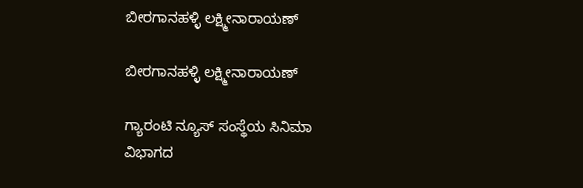ಬೀರಗಾನಹಳ್ಳಿ ಲಕ್ಷ್ಮೀನಾರಾಯಣ್

ಬೀರಗಾನಹಳ್ಳಿ ಲಕ್ಷ್ಮೀನಾರಾಯಣ್

ಗ್ಯಾರಂಟಿ ನ್ಯೂಸ್ ಸಂಸ್ಥೆಯ ಸಿನಿಮಾ ವಿಭಾಗದ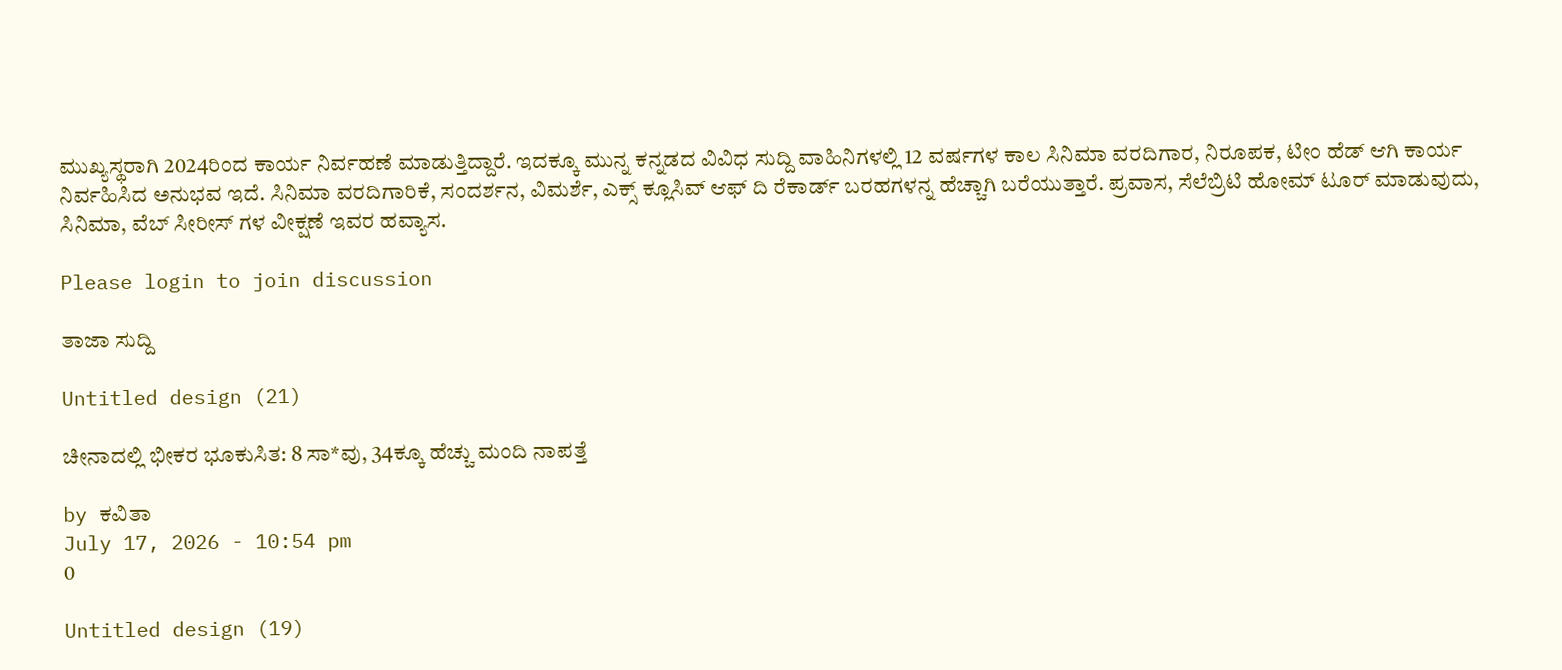ಮುಖ್ಯಸ್ಥರಾಗಿ 2024ರಿಂದ ಕಾರ್ಯ ನಿರ್ವಹಣೆ ಮಾಡುತ್ತಿದ್ದಾರೆ. ಇದಕ್ಕೂ ಮುನ್ನ ಕನ್ನಡದ ವಿವಿಧ ಸುದ್ದಿ ವಾಹಿನಿಗಳಲ್ಲಿ 12 ವರ್ಷಗಳ ಕಾಲ ಸಿನಿಮಾ ವರದಿಗಾರ, ನಿರೂಪಕ, ಟೀಂ ಹೆಡ್ ಆಗಿ ಕಾರ್ಯ ನಿರ್ವಹಿಸಿದ ಅನುಭವ ಇದೆ. ಸಿನಿಮಾ ವರದಿಗಾರಿಕೆ, ಸಂದರ್ಶನ, ವಿಮರ್ಶೆ, ಎಕ್ಸ್ ಕ್ಲೂಸಿವ್ ಆಫ್ ದಿ ರೆಕಾರ್ಡ್ ಬರಹಗಳನ್ನ ಹೆಚ್ಚಾಗಿ ಬರೆಯುತ್ತಾರೆ. ಪ್ರವಾಸ, ಸೆಲೆಬ್ರಿಟಿ ಹೋಮ್ ಟೂರ್ ಮಾಡುವುದು, ಸಿನಿಮಾ, ವೆಬ್ ಸೀರೀಸ್ ಗಳ ವೀಕ್ಷಣೆ ಇವರ ಹವ್ಯಾಸ.

Please login to join discussion

ತಾಜಾ ಸುದ್ದಿ

Untitled design (21)

ಚೀನಾದಲ್ಲಿ ಭೀಕರ ಭೂಕುಸಿತ: 8 ಸಾ*ವು, 34ಕ್ಕೂ ಹೆಚ್ಚು ಮಂದಿ ನಾಪತ್ತೆ

by ಕವಿತಾ
July 17, 2026 - 10:54 pm
0

Untitled design (19)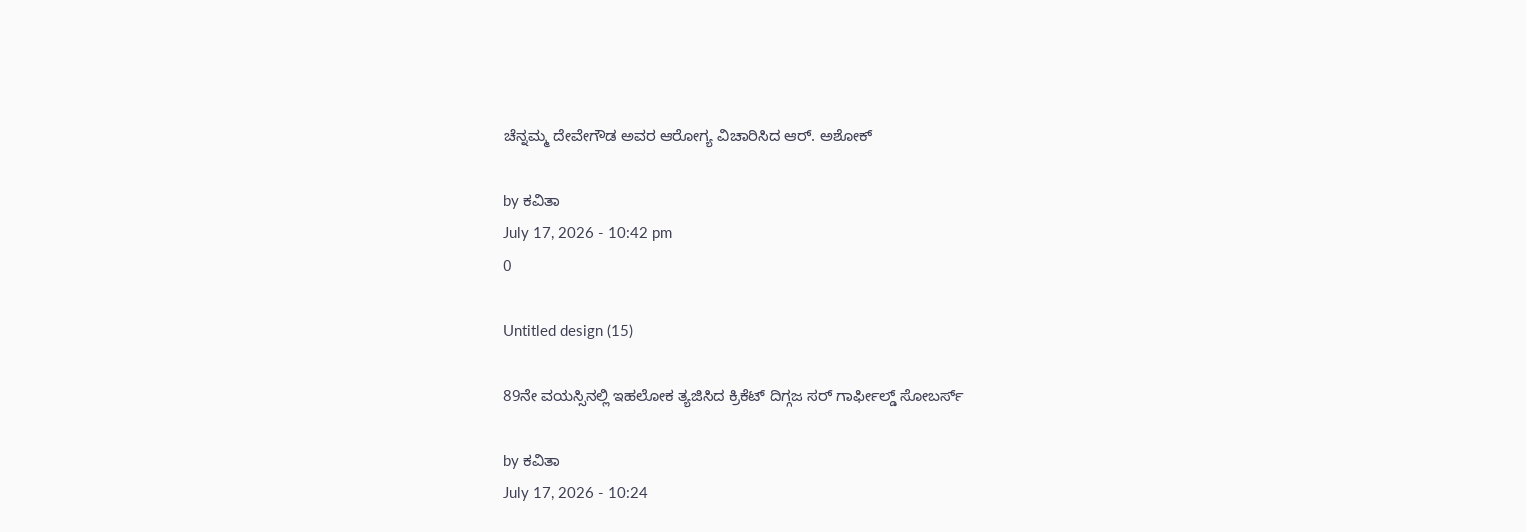ಚೆನ್ನಮ್ಮ ದೇವೇಗೌಡ ಅವರ ಆರೋಗ್ಯ ವಿಚಾರಿಸಿದ ಆರ್. ಅಶೋಕ್

by ಕವಿತಾ
July 17, 2026 - 10:42 pm
0

Untitled design (15)

89ನೇ ವಯಸ್ಸಿನಲ್ಲಿ ಇಹಲೋಕ ತ್ಯಜಿಸಿದ ಕ್ರಿಕೆಟ್ ದಿಗ್ಗಜ ಸರ್ ಗಾರ್ಫೀಲ್ಡ್ ಸೋಬರ್ಸ್

by ಕವಿತಾ
July 17, 2026 - 10:24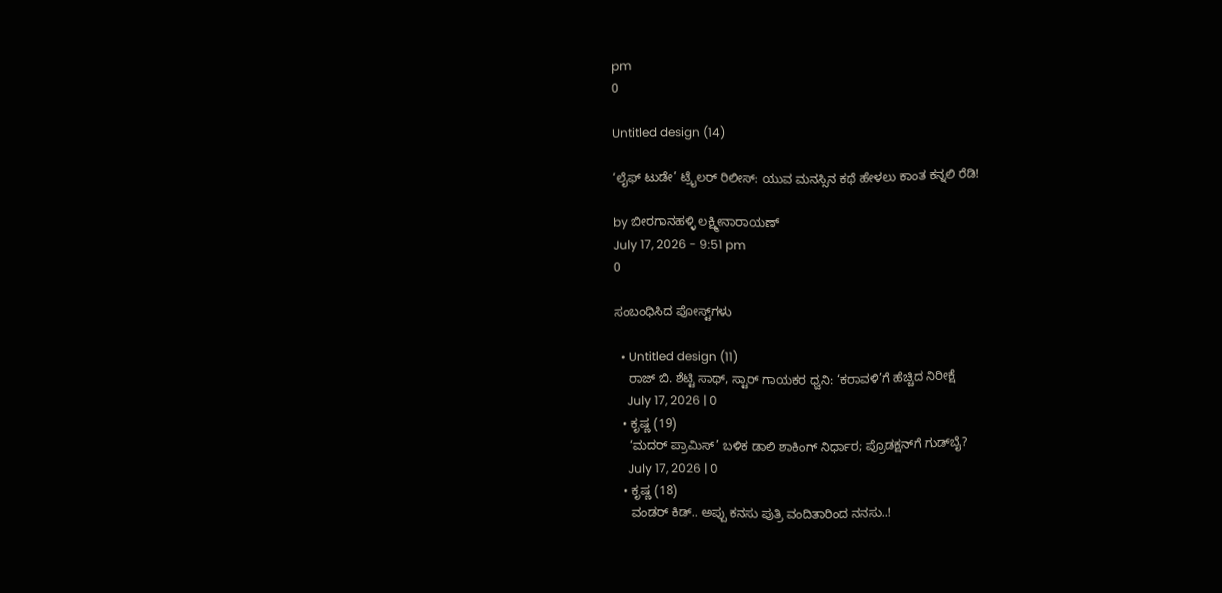pm
0

Untitled design (14)

‘ಲೈಫ್ ಟುಡೇ’ ಟ್ರೈಲರ್ ರಿಲೀಸ್: ಯುವ ಮನಸ್ಸಿನ ಕಥೆ ಹೇಳಲು ಕಾಂತ ಕನ್ನಲಿ ರೆಡಿ!

by ಬೀರಗಾನಹಳ್ಳಿ ಲಕ್ಷ್ಮೀನಾರಾಯಣ್
July 17, 2026 - 9:51 pm
0

ಸಂಬಂಧಿಸಿದ ಪೋಸ್ಟ್‌ಗಳು

  • Untitled design (11)
    ರಾಜ್ ಬಿ. ಶೆಟ್ಟಿ ಸಾಥ್, ಸ್ಟಾರ್ ಗಾಯಕರ ಧ್ವನಿ: ‘ಕರಾವಳಿ’ಗೆ ಹೆಚ್ಚಿದ ನಿರೀಕ್ಷೆ
    July 17, 2026 | 0
  • ಕೃಷ್ಣ (19)
    ‘ಮದರ್ ಪ್ರಾಮಿಸ್’ ಬಳಿಕ ಡಾಲಿ ಶಾಕಿಂಗ್ ನಿರ್ಧಾರ; ಪ್ರೊಡಕ್ಷನ್‌ಗೆ ಗುಡ್‌ಬೈ?
    July 17, 2026 | 0
  • ಕೃಷ್ಣ (18)
    ವಂಡರ್ ಕಿಡ್.. ಅಪ್ಪು ಕನಸು ಪುತ್ರಿ ವಂದಿತಾರಿಂದ ನನಸು..!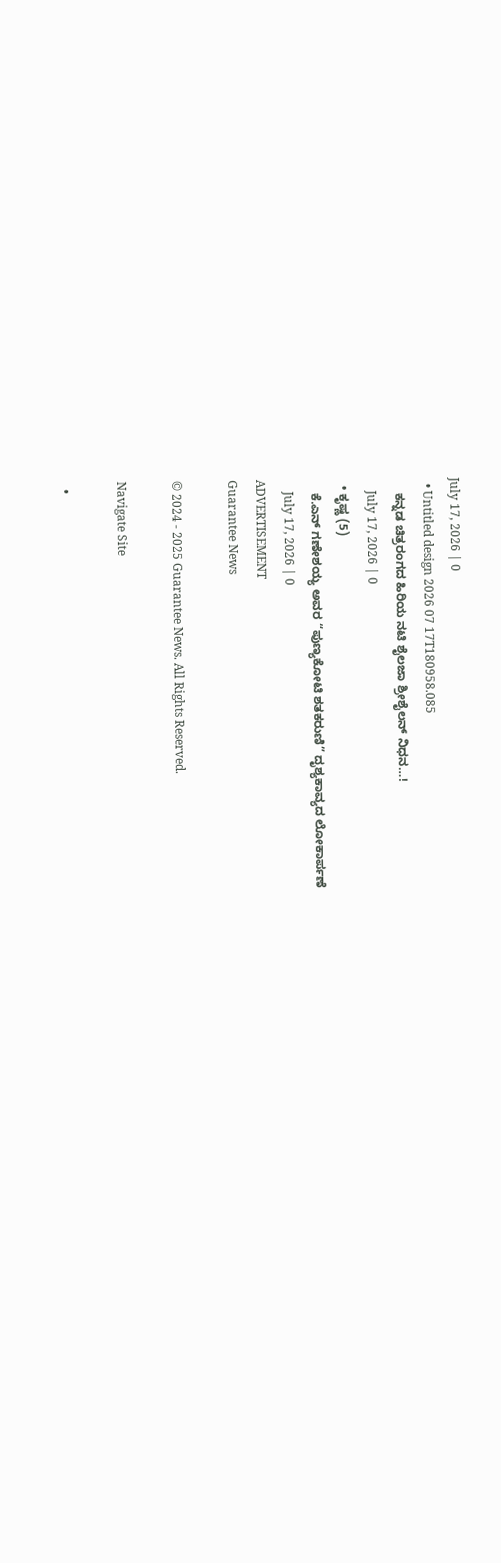July 17, 2026 | 0
  • Untitled design 2026 07 17T180958.085
    ಕನ್ನಡ ಚಿತ್ರರಂಗದ ಹಿರಿಯ ನಟಿ ಶೈಲಜಾ ಶ್ರೀಶೈಲನ್ ನಿಧನ…!
    July 17, 2026 | 0
  • ಕೃಷ್ಣ (5)
    ಕೆ.ಎನ್ ಗಣೇಶಯ್ಯ ಅವರ “ಪುಣ್ಯಕೋಟಿ ಶತಕರುಣಿ” ದೃಶ್ಯಕಾವ್ಯದ ಲೋಕಾರ್ಪಣೆ
    July 17, 2026 | 0
ADVERTISEMENT
Guarantee News

© 2024 - 2025 Guarantee News. All Rights Reserved.

Navigate Site

  •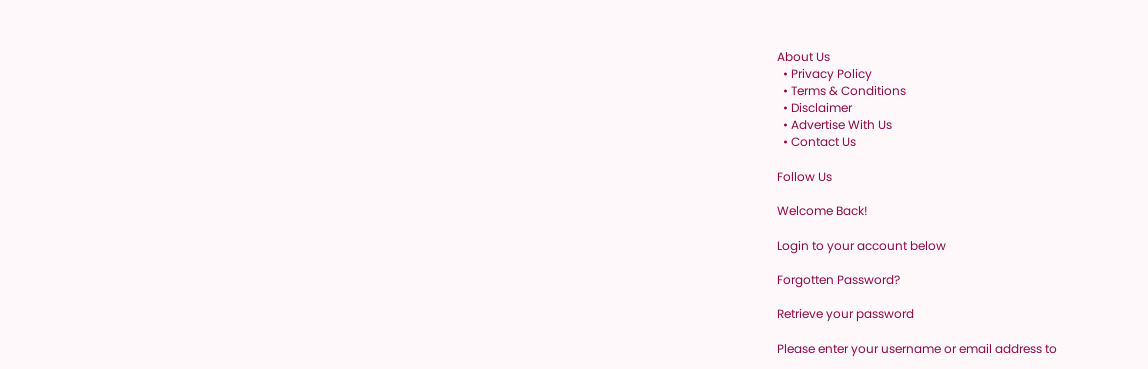About Us
  • Privacy Policy
  • Terms & Conditions
  • Disclaimer
  • Advertise With Us
  • Contact Us

Follow Us

Welcome Back!

Login to your account below

Forgotten Password?

Retrieve your password

Please enter your username or email address to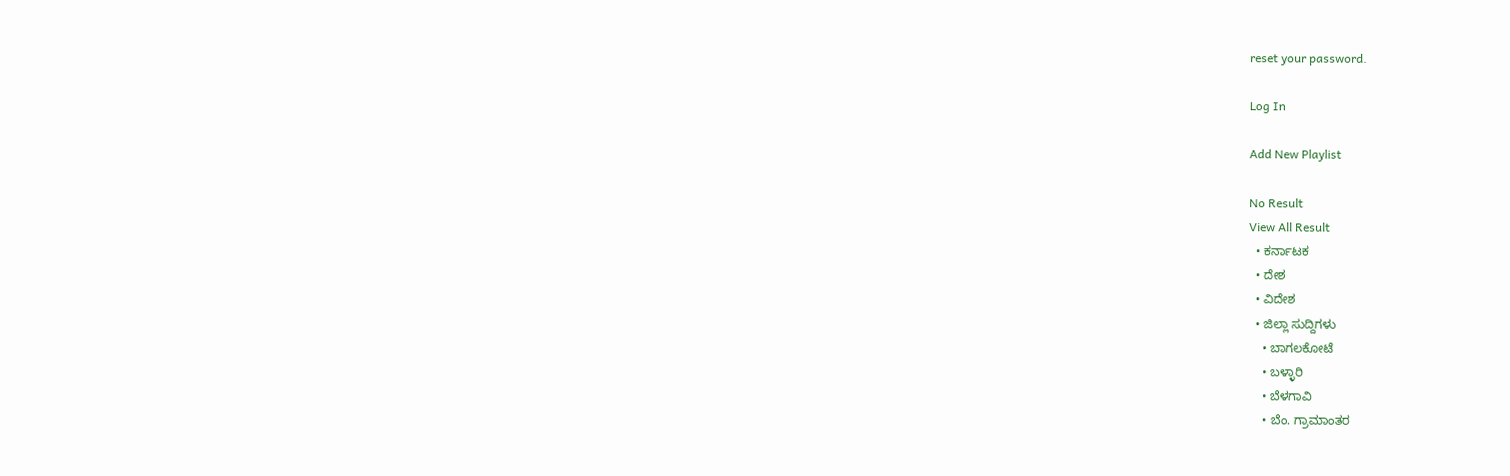reset your password.

Log In

Add New Playlist

No Result
View All Result
  • ಕರ್ನಾಟಕ
  • ದೇಶ
  • ವಿದೇಶ
  • ಜಿಲ್ಲಾ ಸುದ್ದಿಗಳು
    • ಬಾಗಲಕೋಟೆ
    • ಬಳ್ಳಾರಿ
    • ಬೆಳಗಾವಿ
    • ಬೆಂ. ಗ್ರಾಮಾಂತರ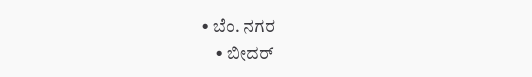• ಬೆಂ. ನಗರ
    • ಬೀದರ್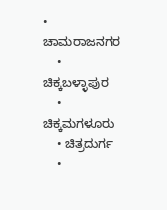• ಚಾಮರಾಜನಗರ
    • ಚಿಕ್ಕಬಳ್ಳಾಪುರ
    • ಚಿಕ್ಕಮಗಳೂರು
    • ಚಿತ್ರದುರ್ಗ
    •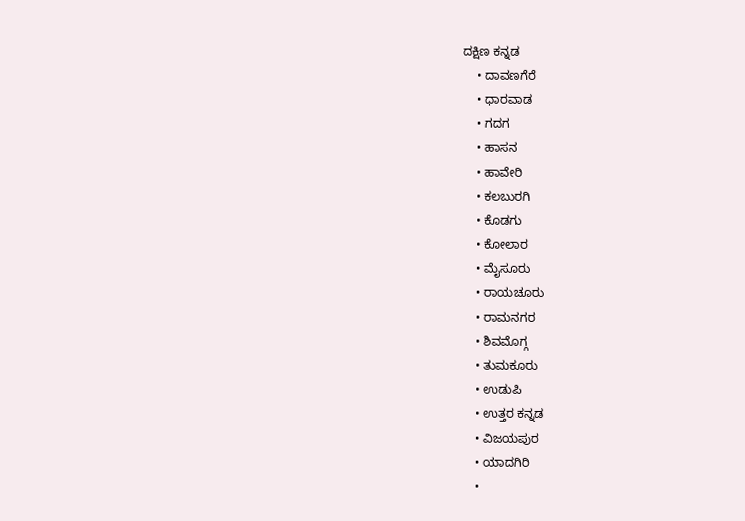ದಕ್ಷಿಣ ಕನ್ನಡ
    • ದಾವಣಗೆರೆ
    • ಧಾರವಾಡ
    • ಗದಗ
    • ಹಾಸನ
    • ಹಾವೇರಿ
    • ಕಲಬುರಗಿ
    • ಕೊಡಗು
    • ಕೋಲಾರ
    • ಮೈಸೂರು
    • ರಾಯಚೂರು
    • ರಾಮನಗರ
    • ಶಿವಮೊಗ್ಗ
    • ತುಮಕೂರು
    • ಉಡುಪಿ
    • ಉತ್ತರ ಕನ್ನಡ
    • ವಿಜಯಪುರ
    • ಯಾದಗಿರಿ
    •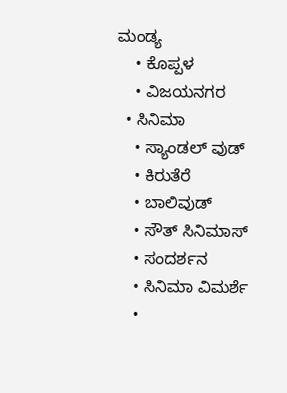ಮಂಡ್ಯ
    • ಕೊಪ್ಪಳ
    • ವಿಜಯನಗರ
  • ಸಿನಿಮಾ
    • ಸ್ಯಾಂಡಲ್ ವುಡ್
    • ಕಿರುತೆರೆ
    • ಬಾಲಿವುಡ್
    • ಸೌತ್ ಸಿನಿಮಾಸ್
    • ಸಂದರ್ಶನ
    • ಸಿನಿಮಾ ವಿಮರ್ಶೆ
    •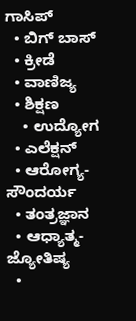ಗಾಸಿಪ್
  • ಬಿಗ್ ಬಾಸ್
  • ಕ್ರೀಡೆ
  • ವಾಣಿಜ್ಯ
  • ಶಿಕ್ಷಣ
    • ಉದ್ಯೋಗ
  • ಎಲೆಕ್ಷನ್
  • ಆರೋಗ್ಯ-ಸೌಂದರ್ಯ
  • ತಂತ್ರಜ್ಞಾನ
  • ಆಧ್ಯಾತ್ಮ- ಜ್ಯೋತಿಷ್ಯ
  •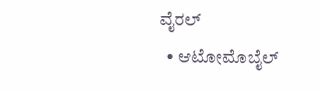ವೈರಲ್
  • ಆಟೋಮೊಬೈಲ್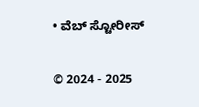• ವೆಬ್ ಸ್ಟೋರೀಸ್

© 2024 - 2025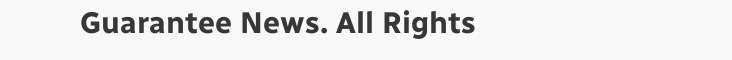Guarantee News. All Rights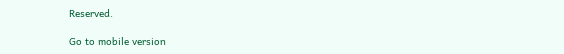Reserved.

Go to mobile version